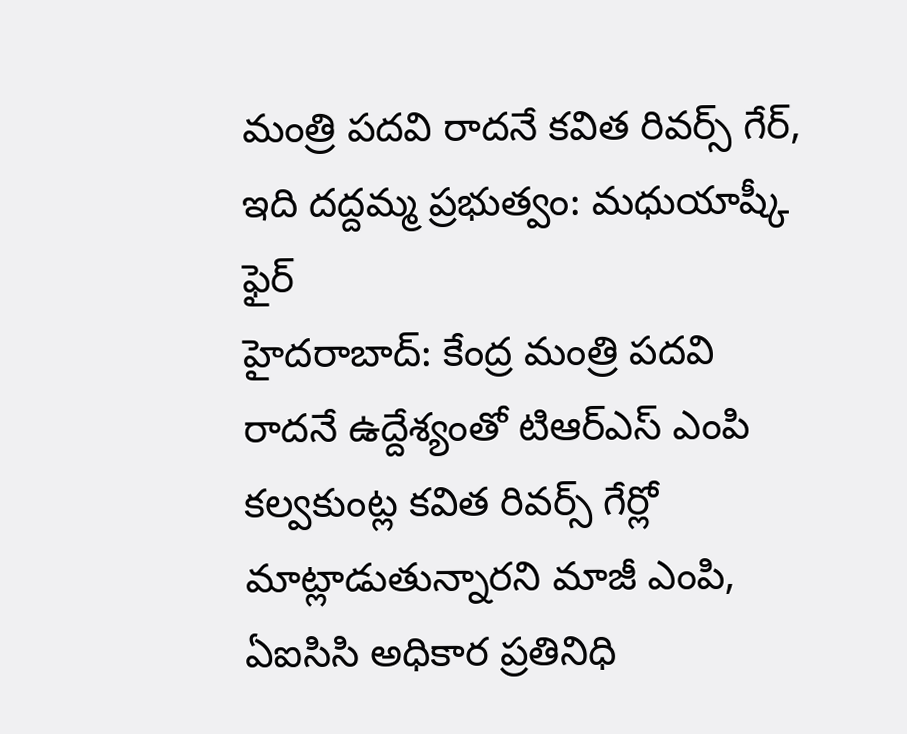మంత్రి పదవి రాదనే కవిత రివర్స్ గేర్, ఇది దద్దమ్మ ప్రభుత్వం: మధుయాష్కీ ఫైర్
హైదరాబాద్: కేంద్ర మంత్రి పదవి రాదనే ఉద్దేశ్యంతో టిఆర్ఎస్ ఎంపి కల్వకుంట్ల కవిత రివర్స్ గేర్లో మాట్లాడుతున్నారని మాజీ ఎంపి, ఏఐసిసి అధికార ప్రతినిధి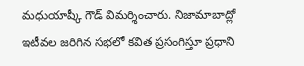మధుయాష్కీ గౌడ్ విమర్శించారు. నిజామాబాద్లో ఇటీవల జరిగిన సభలో కవిత ప్రసంగిస్తూ ప్రధాని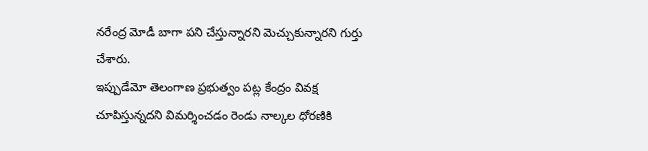నరేంద్ర మోడీ బాగా పని చేస్తున్నారని మెచ్చుకున్నారని గుర్తు చేశారు.
ఇప్పుడేమో తెలంగాణ ప్రభుత్వం పట్ల కేంద్రం వివక్ష చూపిస్తున్నదని విమర్శించడం రెండు నాల్కల ధోరణికి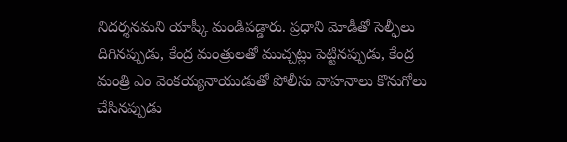నిదర్శనమని యాష్కీ మండిపడ్డారు. ప్రధాని మోడీతో సెల్ఫీలు దిగినప్పుడు, కేంద్ర మంత్రులతో ముచ్చట్లు పెట్టినప్పుడు, కేంద్ర మంత్రి ఎం వెంకయ్యనాయుడుతో పోలీసు వాహనాలు కొనుగోలు చేసినప్పుడు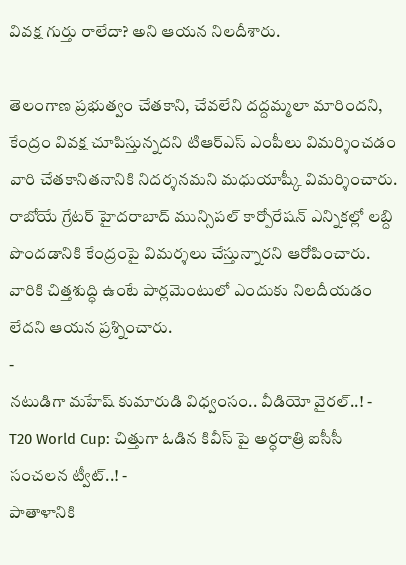వివక్ష గుర్తు రాలేదా? అని ఆయన నిలదీశారు.

తెలంగాణ ప్రభుత్వం చేతకాని, చేవలేని దద్దమ్మలా మారిందని, కేంద్రం వివక్ష చూపిస్తున్నదని టిఆర్ఎస్ ఎంపీలు విమర్శించడం వారి చేతకానితనానికి నిదర్శనమని మధుయాష్కీ విమర్శించారు.
రాబోయే గ్రేటర్ హైదరాబాద్ మున్సిపల్ కార్పోరేషన్ ఎన్నికల్లో లబ్ది పొందడానికి కేంద్రంపై విమర్శలు చేస్తున్నారని ఆరోపించారు. వారికి చిత్తశుద్ధి ఉంటే పార్లమెంటులో ఎందుకు నిలదీయడం లేదని ఆయన ప్రశ్నించారు.
-
నటుడిగా మహేష్ కుమారుడి విధ్వంసం.. వీడియో వైరల్..! -
T20 World Cup: చిత్తుగా ఓడిన కివీస్ పై అర్ధరాత్రి ఐసీసీ సంచలన ట్వీట్..! -
పాతాళానికి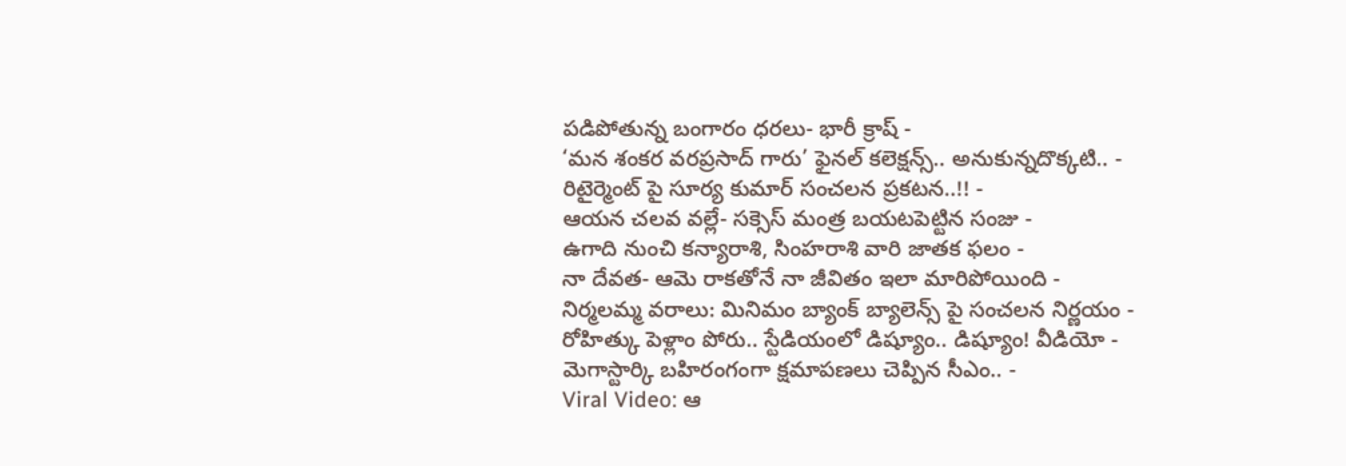పడిపోతున్న బంగారం ధరలు- భారీ క్రాష్ -
‘మన శంకర వరప్రసాద్ గారు’ ఫైనల్ కలెక్షన్స్.. అనుకున్నదొక్కటి.. -
రిటైర్మెంట్ పై సూర్య కుమార్ సంచలన ప్రకటన..!! -
ఆయన చలవ వల్లే- సక్సెస్ మంత్ర బయటపెట్టిన సంజు -
ఉగాది నుంచి కన్యారాశి, సింహరాశి వారి జాతక ఫలం -
నా దేవత- ఆమె రాకతోనే నా జీవితం ఇలా మారిపోయింది -
నిర్మలమ్మ వరాలు: మినిమం బ్యాంక్ బ్యాలెన్స్ పై సంచలన నిర్ణయం -
రోహిత్కు పెళ్లాం పోరు.. స్టేడియంలో డిష్యూం.. డిష్యూం! వీడియో -
మెగాస్టార్కి బహిరంగంగా క్షమాపణలు చెప్పిన సీఎం.. -
Viral Video: ఆ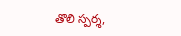తొలి స్పర్శ,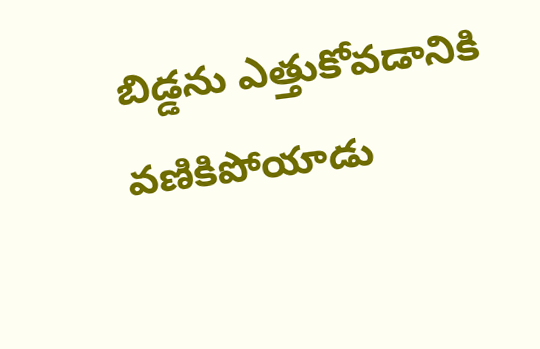బిడ్డను ఎత్తుకోవడానికి వణికిపోయాడు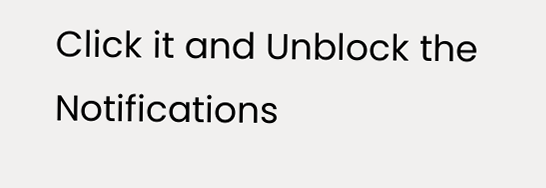Click it and Unblock the Notifications